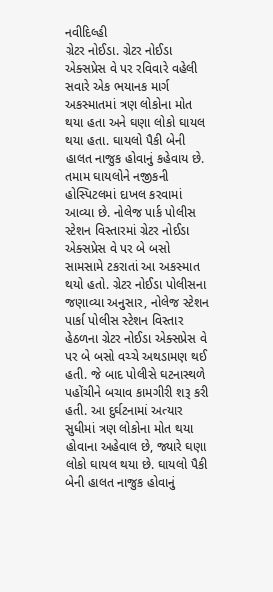નવીદિલ્હી
ગ્રેટર નોઈડા. ગ્રેટર નોઈડા એક્સપ્રેસ વે પર રવિવારે વહેલી સવારે એક ભયાનક માર્ગ અકસ્માતમાં ત્રણ લોકોના મોત થયા હતા અને ઘણા લોકો ઘાયલ થયા હતા. ઘાયલો પૈકી બેની હાલત નાજુક હોવાનું કહેવાય છે. તમામ ઘાયલોને નજીકની હોસ્પિટલમાં દાખલ કરવામાં આવ્યા છે. નોલેજ પાર્ક પોલીસ સ્ટેશન વિસ્તારમાં ગ્રેટર નોઈડા એક્સપ્રેસ વે પર બે બસો સામસામે ટકરાતાં આ અકસ્માત થયો હતો. ગ્રેટર નોઈડા પોલીસના જણાવ્યા અનુસાર, નોલેજ સ્ટેશન પાર્કા પોલીસ સ્ટેશન વિસ્તાર હેઠળના ગ્રેટર નોઈડા એક્સપ્રેસ વે પર બે બસો વચ્ચે અથડામણ થઈ હતી. જે બાદ પોલીસે ઘટનાસ્થળે પહોંચીને બચાવ કામગીરી શરૂ કરી હતી. આ દુર્ઘટનામાં અત્યાર સુધીમાં ત્રણ લોકોના મોત થયા હોવાના અહેવાલ છે, જ્યારે ઘણા લોકો ઘાયલ થયા છે. ઘાયલો પૈકી બેની હાલત નાજુક હોવાનું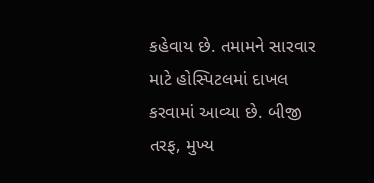કહેવાય છે. તમામને સારવાર માટે હોસ્પિટલમાં દાખલ કરવામાં આવ્યા છે. બીજી તરફ, મુખ્ય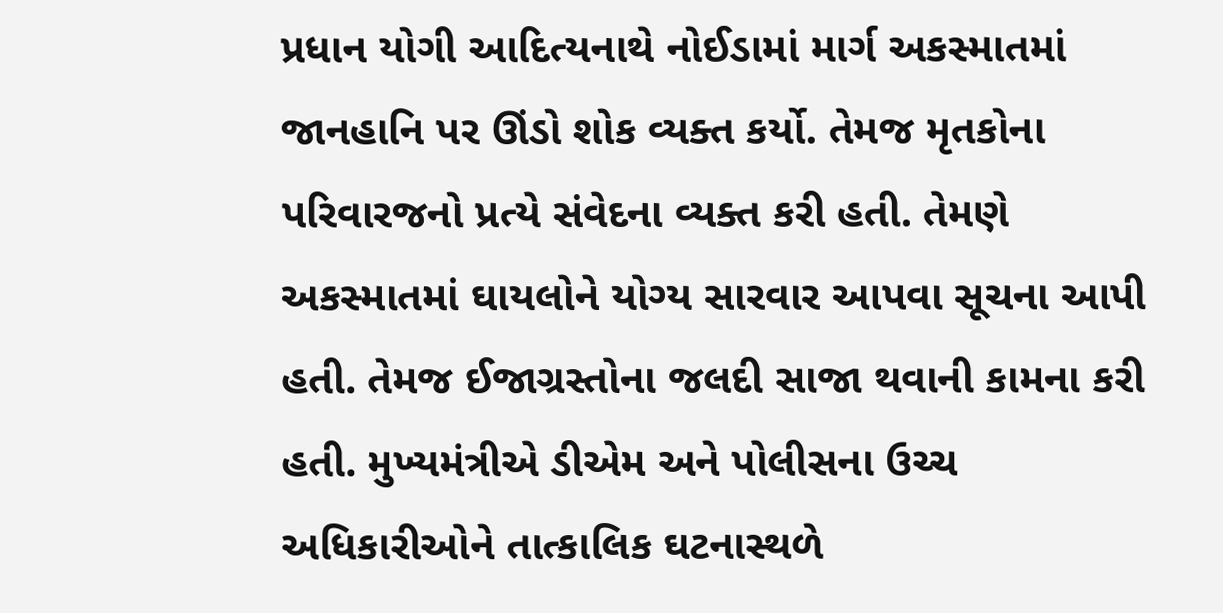પ્રધાન યોગી આદિત્યનાથે નોઈડામાં માર્ગ અકસ્માતમાં જાનહાનિ પર ઊંડો શોક વ્યક્ત કર્યો. તેમજ મૃતકોના પરિવારજનો પ્રત્યે સંવેદના વ્યક્ત કરી હતી. તેમણે અકસ્માતમાં ઘાયલોને યોગ્ય સારવાર આપવા સૂચના આપી હતી. તેમજ ઈજાગ્રસ્તોના જલદી સાજા થવાની કામના કરી હતી. મુખ્યમંત્રીએ ડીએમ અને પોલીસના ઉચ્ચ અધિકારીઓને તાત્કાલિક ઘટનાસ્થળે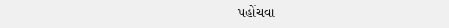પહોંચવા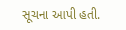સૂચના આપી હતી.